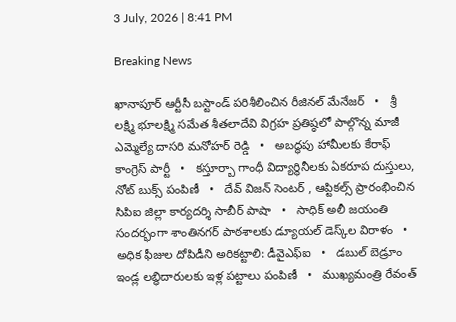3 July, 2026 | 8:41 PM

Breaking News

ఖానాపూర్ ఆర్టీసీ బస్టాండ్ పరిశీలించిన రీజినల్ మేనేజర్   •   శ్రీ లక్ష్మి భూలక్ష్మి సమేత శీతలాదేవి విగ్రహ ప్రతిష్ఠలో పాల్గొన్న మాజీ ఎమ్మెల్యే దాసరి మనోహర్ రెడ్డి   •   అబద్ధపు హామీలకు కేరాఫ్ కాంగ్రెస్ పార్టీ   •   కస్తూర్బా గాంధీ విద్యార్థినీలకు ఏకరూప దుస్తులు, నోట్ బుక్స్ పంపిణీ   •   దేవ్ విజన్ సెంటర్ , ఆప్టికల్స్ ప్రారంభించిన సిపిఐ జిల్లా కార్యదర్శి సాబీర్ పాషా   •   సాధిక్ అలీ జయంతి సందర్భంగా శాంతినగర్ పాఠశాలకు డ్యూయల్ డెస్క్‌ల విరాళం   •   అధిక ఫీజుల దోపిడీని అరికట్టాలి: డీవైఎఫ్‌ఐ   •   డబుల్ బెడ్రూం ఇండ్ల లబ్ధిదారులకు ఇళ్ల పట్టాలు పంపిణీ   •   ముఖ్యమంత్రి రేవంత్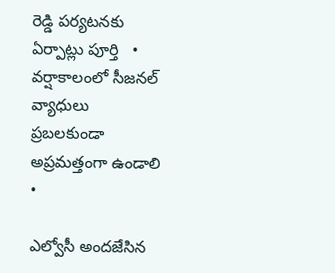రెడ్డి పర్యటనకు ఏర్పాట్లు పూర్తి   •   వర్షాకాలంలో సీజనల్ వ్యాధులు ప్రబలకుండా అప్రమత్తంగా ఉండాలి   •

ఎల్వోసీ అందజేసిన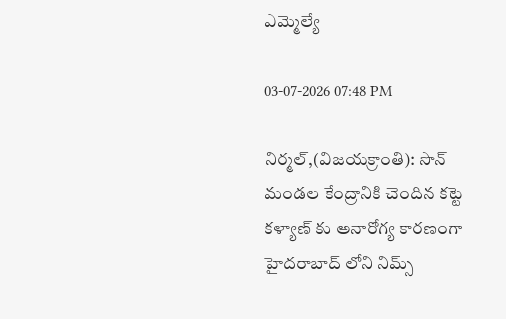ఎమ్మెల్యే

03-07-2026 07:48 PM

నిర్మల్,(విజయక్రాంతి): సొన్ మండల కేంద్రానికి చెందిన కట్టె కళ్యాణ్ కు అనారోగ్య కారణంగా హైదరాబాద్ లోని నిమ్స్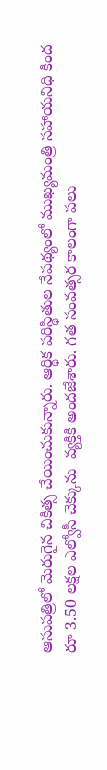ఆసుపత్రిలో మెరుగైన చికిత్స చేయించుకున్నారు. ఆర్థిక పరిస్థితుల నేపథ్యంలో ముఖ్యమంత్రి సహాయనిధి కింద రూ 3.50 లక్షల ఎల్వోసీ చెక్కును  వ్యక్తికి అందజేశారు. గత సంవత్సర కాలంగా పలు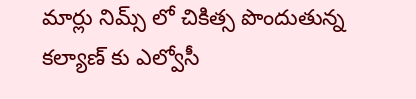మార్లు నిమ్స్ లో చికిత్స పొందుతున్న కల్యాణ్ కు ఎల్వోసీ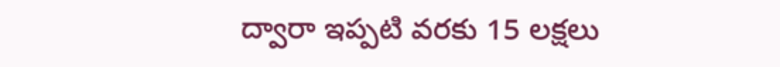ద్వారా ఇప్పటి వరకు 15 లక్షలు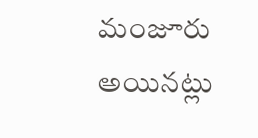మంజూరు అయినట్లు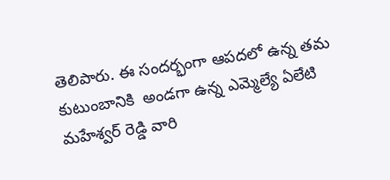తెలిపారు. ఈ సందర్భంగా ఆపదలో ఉన్న తమ కుటుంబానికి  అండగా ఉన్న ఎమ్మెల్యే ఏలేటి మహేశ్వర్ రెడ్డి వారి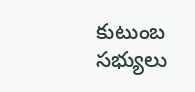కుటుంబ సభ్యులు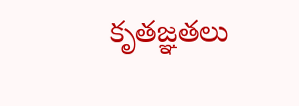కృతజ్ఞతలు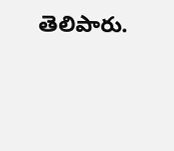తెలిపారు.